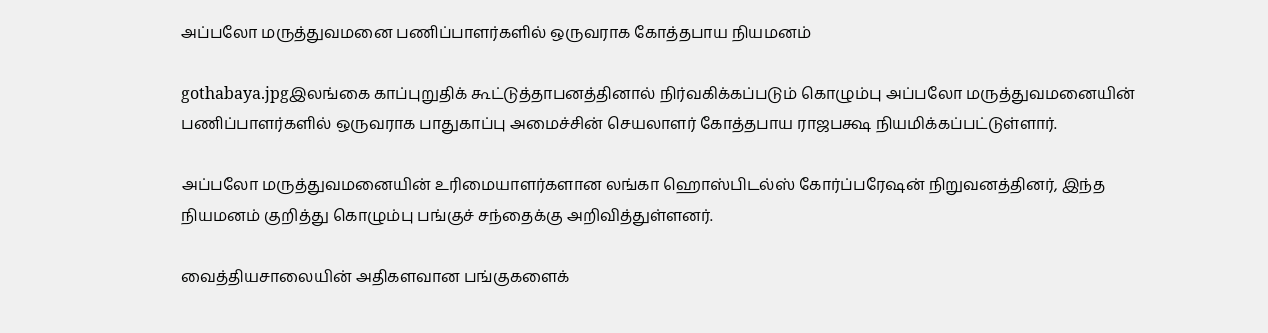அப்பலோ மருத்துவமனை பணிப்பாளர்களில் ஒருவராக கோத்தபாய நியமனம்

gothabaya.jpgஇலங்கை காப்புறுதிக் கூட்டுத்தாபனத்தினால் நிர்வகிக்கப்படும் கொழும்பு அப்பலோ மருத்துவமனையின் பணிப்பாளர்களில் ஒருவராக பாதுகாப்பு அமைச்சின் செயலாளர் கோத்தபாய ராஜபக்ஷ நியமிக்கப்பட்டுள்ளார்.

அப்பலோ மருத்துவமனையின் உரிமையாளர்களான லங்கா ஹொஸ்பிடல்ஸ் கோர்ப்பரேஷன் நிறுவனத்தினர், இந்த நியமனம் குறித்து கொழும்பு பங்குச் சந்தைக்கு அறிவித்துள்ளனர்.

வைத்தியசாலையின் அதிகளவான பங்குகளைக்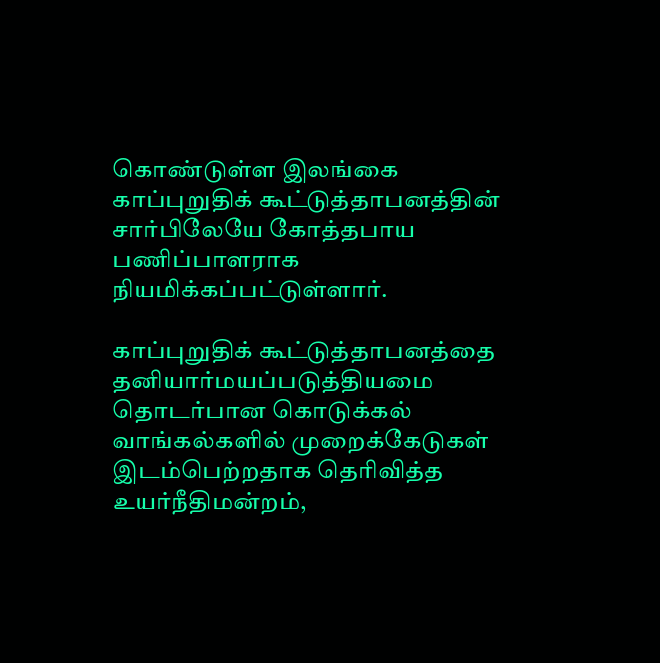கொண்டுள்ள இலங்கை காப்புறுதிக் கூட்டுத்தாபனத்தின் சார்பிலேயே கோத்தபாய பணிப்பாளராக நியமிக்கப்பட்டுள்ளார்.

காப்புறுதிக் கூட்டுத்தாபனத்தை தனியார்மயப்படுத்தியமை தொடர்பான கொடுக்கல் வாங்கல்களில் முறைக்கேடுகள் இடம்பெற்றதாக தெரிவித்த உயர்நீதிமன்றம்,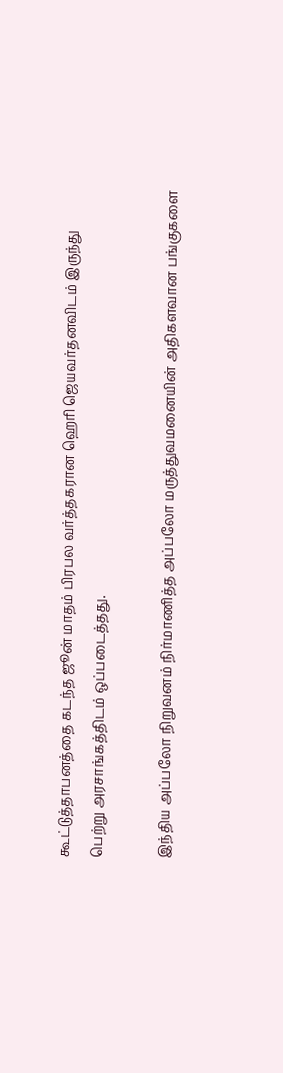கூட்டுத்தாபனத்தை கடந்த ஜூன் மாதம் பிரபல வர்த்தகரான ஹெரி ஜெயவர்தனவிடம் இருந்து பெற்று அரசாங்கத்திடம் ஒப்படைத்தது.

இந்திய அப்பலோ நிறுவனம் நிர்மாணித்த அப்பலோ மருத்துவமனையின் அதிகளவான பங்குகளை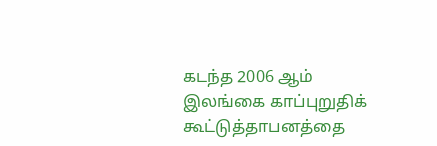கடந்த 2006 ஆம் இலங்கை காப்புறுதிக் கூட்டுத்தாபனத்தை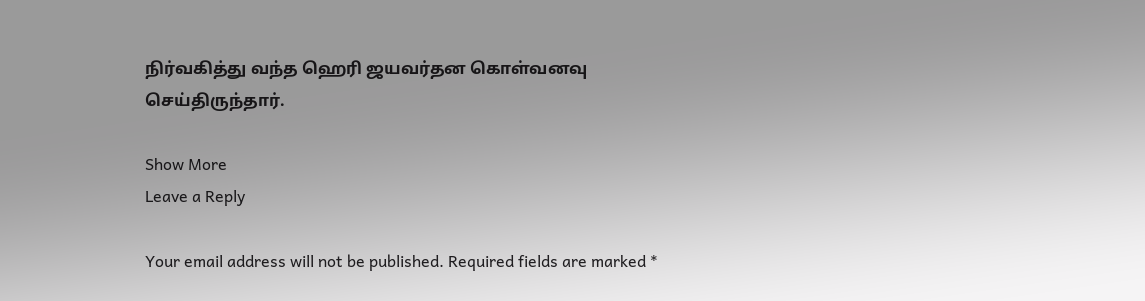நிர்வகித்து வந்த ஹெரி ஜயவர்தன கொள்வனவு செய்திருந்தார்.

Show More
Leave a Reply

Your email address will not be published. Required fields are marked *